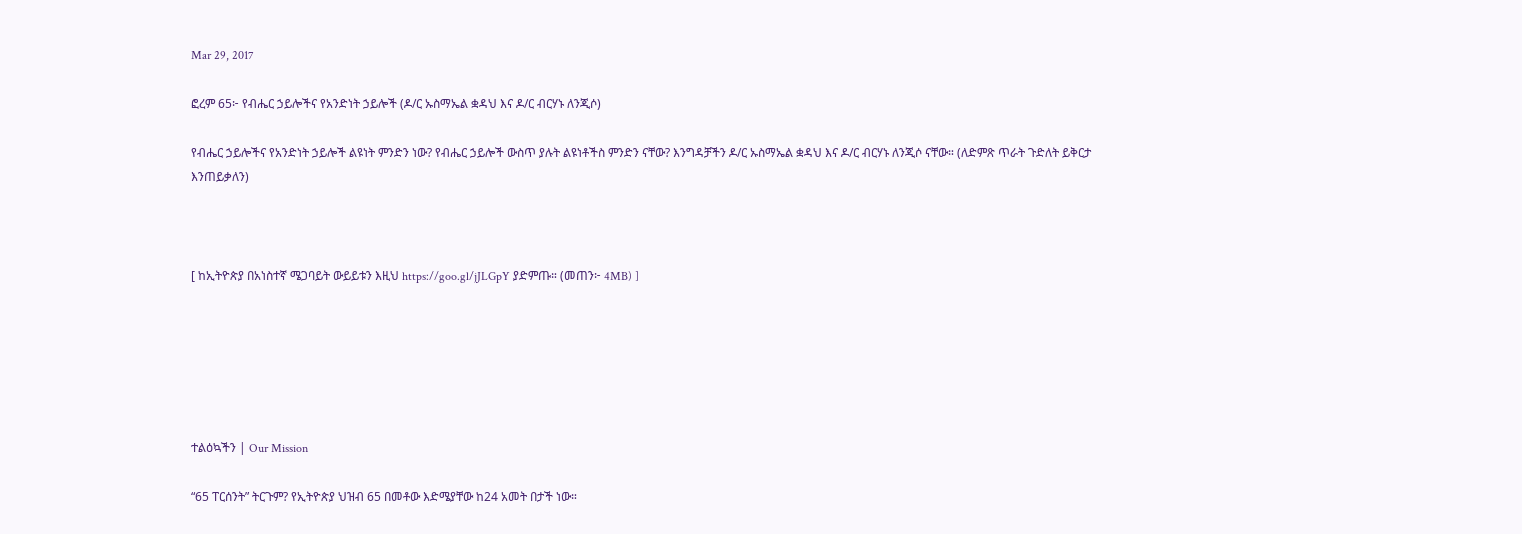Mar 29, 2017

ፎረም 65፦ የብሔር ኃይሎችና የአንድነት ኃይሎች (ዶ/ር ኡስማኤል ቋዳህ እና ዶ/ር ብርሃኑ ለንጂሶ)

የብሔር ኃይሎችና የአንድነት ኃይሎች ልዩነት ምንድን ነው? የብሔር ኃይሎች ውስጥ ያሉት ልዩነቶችስ ምንድን ናቸው? እንግዳቻችን ዶ/ር ኡስማኤል ቋዳህ እና ዶ/ር ብርሃኑ ለንጂሶ ናቸው። (ለድምጽ ጥራት ጉድለት ይቅርታ እንጠይቃለን)



[ ከኢትዮጵያ በአነስተኛ ሜጋባይት ውይይቱን እዚህ https://goo.gl/jJLGpY ያድምጡ። (መጠን፦ 4MB) ]






ተልዕኳችን | Our Mission

“65 ፐርሰንት” ትርጉም? የኢትዮጵያ ህዝብ 65 በመቶው እድሜያቸው ከ24 አመት በታች ነው።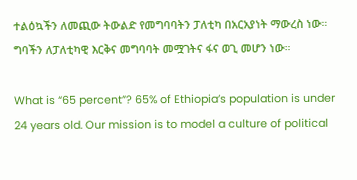ተልዕኳችን ለመጪው ትውልድ የመግባባትን ፓለቲካ በአርአያነት ማውረስ ነው። ግባችን ለፓለቲካዊ እርቅና መግባባት መሟገትና ፋና ወጊ መሆን ነው።

What is “65 percent”? 65% of Ethiopia’s population is under 24 years old. Our mission is to model a culture of political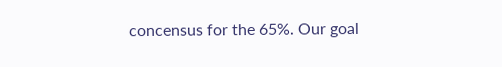concensus for the 65%. Our goal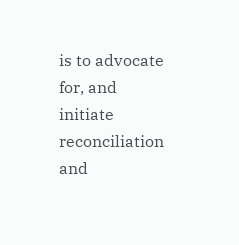is to advocate for, and initiate reconciliation and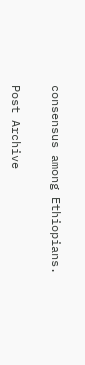consensus among Ethiopians.

Post Archive